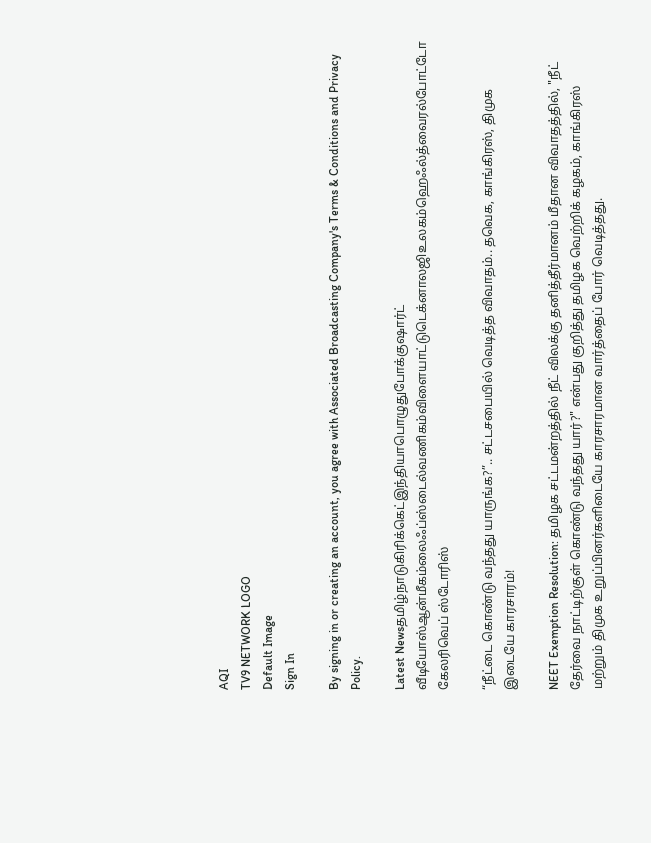AQI
TV9 NETWORK LOGO
Default Image
Sign In

By signing in or creating an account, you agree with Associated Broadcasting Company's Terms & Conditions and Privacy Policy.

Latest Newsதமிழ்நாடுகிரிக்கெட்இந்தியாபொழுதுபோக்குஷார்ட் வீடியோஸ்ஆன்மீகம்லைஃப்ஸ்டைல்வணிகம்விளையாட்டுடெக்னாலஜிஉலகம்ஹெஃல்த்வைரல்போட்டோ கேலரிவெப் ஸ்டோரிஸ்

“நீட்டை கொண்டு வந்தது யாருங்க?”.. சட்டசபையில் வெடித்த விவாதம்.. தவெக, காங்கிரஸ், திமுக இடையே காரசாரம்!

NEET Exemption Resolution: தமிழக சட்டமன்றத்தில் நீட் விலக்கு தனித்தீர்மானம் மீதான விவாதத்தில், "நீட் தேர்வை நாட்டிற்குள் கொண்டு வந்தது யார்?" என்பது குறித்து தமிழக வெற்றிக் கழகம், காங்கிரஸ் மற்றும் திமுக உறுப்பினர்களிடையே காரசாரமான வார்த்தைப் போர் வெடித்தது.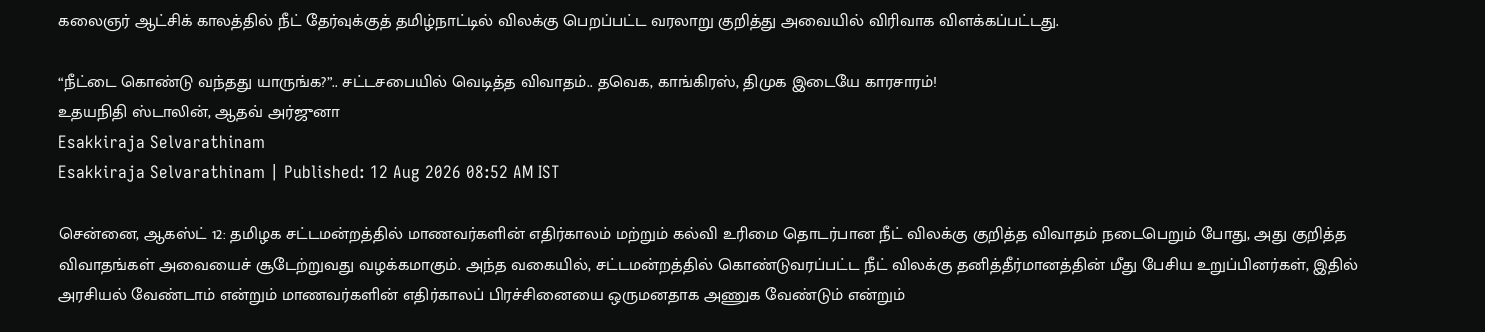கலைஞர் ஆட்சிக் காலத்தில் நீட் தேர்வுக்குத் தமிழ்நாட்டில் விலக்கு பெறப்பட்ட வரலாறு குறித்து அவையில் விரிவாக விளக்கப்பட்டது.

“நீட்டை கொண்டு வந்தது யாருங்க?”.. சட்டசபையில் வெடித்த விவாதம்.. தவெக, காங்கிரஸ், திமுக இடையே காரசாரம்!
உதயநிதி ஸ்டாலின், ஆதவ் அர்ஜுனா
Esakkiraja Selvarathinam
Esakkiraja Selvarathinam | Published: 12 Aug 2026 08:52 AM IST

சென்னை, ஆகஸ்ட் 12: தமிழக சட்டமன்றத்தில் மாணவர்களின் எதிர்காலம் மற்றும் கல்வி உரிமை தொடர்பான நீட் விலக்கு குறித்த விவாதம் நடைபெறும் போது, அது குறித்த விவாதங்கள் அவையைச் சூடேற்றுவது வழக்கமாகும். அந்த வகையில், சட்டமன்றத்தில் கொண்டுவரப்பட்ட நீட் விலக்கு தனித்தீர்மானத்தின் மீது பேசிய உறுப்பினர்கள், இதில் அரசியல் வேண்டாம் என்றும் மாணவர்களின் எதிர்காலப் பிரச்சினையை ஒருமனதாக அணுக வேண்டும் என்றும்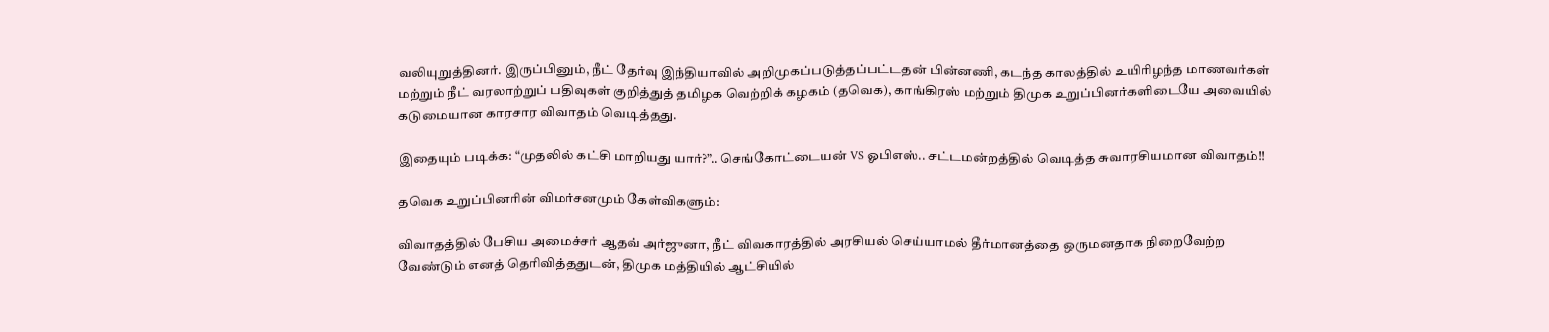வலியுறுத்தினர். இருப்பினும், நீட் தேர்வு இந்தியாவில் அறிமுகப்படுத்தப்பட்டதன் பின்னணி, கடந்த காலத்தில் உயிரிழந்த மாணவர்கள் மற்றும் நீட் வரலாற்றுப் பதிவுகள் குறித்துத் தமிழக வெற்றிக் கழகம் (தவெக), காங்கிரஸ் மற்றும் திமுக உறுப்பினர்களிடையே அவையில் கடுமையான காரசார விவாதம் வெடித்தது.

இதையும் படிக்க: “முதலில் கட்சி மாறியது யார்?”.. செங்கோட்டையன் VS ஓபிஎஸ்.. சட்டமன்றத்தில் வெடித்த சுவாரசியமான விவாதம்!!

தவெக உறுப்பினரின் விமர்சனமும் கேள்விகளும்:

விவாதத்தில் பேசிய அமைச்சர் ஆதவ் அர்ஜுனா, நீட் விவகாரத்தில் அரசியல் செய்யாமல் தீர்மானத்தை ஒருமனதாக நிறைவேற்ற வேண்டும் எனத் தெரிவித்ததுடன், திமுக மத்தியில் ஆட்சியில்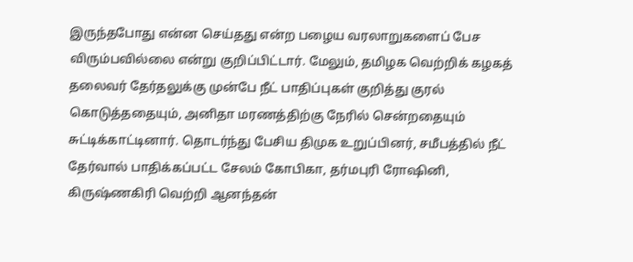இருந்தபோது என்ன செய்தது என்ற பழைய வரலாறுகளைப் பேச விரும்பவில்லை என்று குறிப்பிட்டார். மேலும், தமிழக வெற்றிக் கழகத் தலைவர் தேர்தலுக்கு முன்பே நீட் பாதிப்புகள் குறித்து குரல் கொடுத்ததையும், அனிதா மரணத்திற்கு நேரில் சென்றதையும் சுட்டிக்காட்டினார். தொடர்ந்து பேசிய திமுக உறுப்பினர், சமீபத்தில் நீட் தேர்வால் பாதிக்கப்பட்ட சேலம் கோபிகா, தர்மபுரி ரோஷினி, கிருஷ்ணகிரி வெற்றி ஆனந்தன்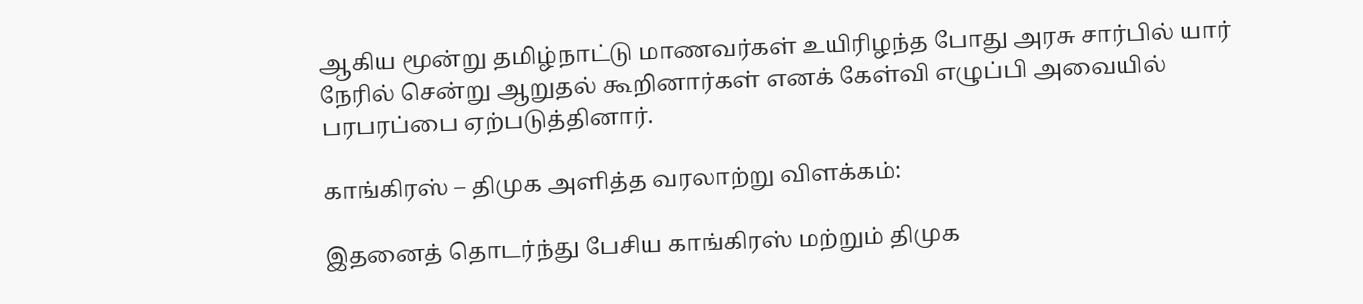ஆகிய மூன்று தமிழ்நாட்டு மாணவர்கள் உயிரிழந்த போது அரசு சார்பில் யார் நேரில் சென்று ஆறுதல் கூறினார்கள் எனக் கேள்வி எழுப்பி அவையில் பரபரப்பை ஏற்படுத்தினார்.

காங்கிரஸ் – திமுக அளித்த வரலாற்று விளக்கம்:

இதனைத் தொடர்ந்து பேசிய காங்கிரஸ் மற்றும் திமுக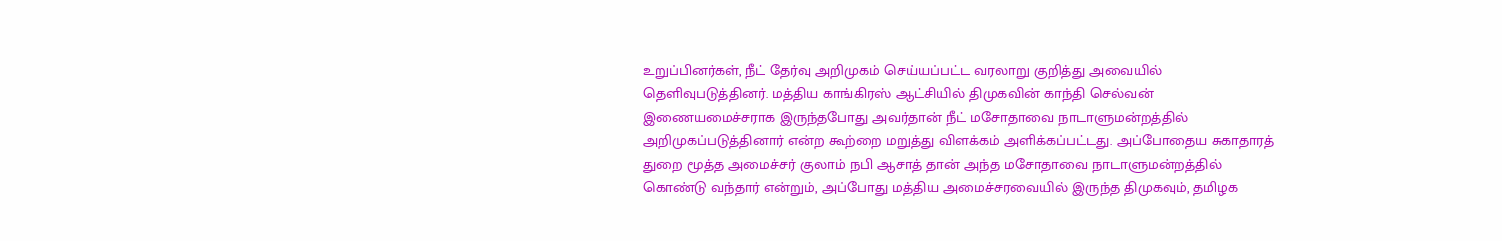உறுப்பினர்கள், நீட் தேர்வு அறிமுகம் செய்யப்பட்ட வரலாறு குறித்து அவையில் தெளிவுபடுத்தினர். மத்திய காங்கிரஸ் ஆட்சியில் திமுகவின் காந்தி செல்வன் இணையமைச்சராக இருந்தபோது அவர்தான் நீட் மசோதாவை நாடாளுமன்றத்தில் அறிமுகப்படுத்தினார் என்ற கூற்றை மறுத்து விளக்கம் அளிக்கப்பட்டது. அப்போதைய சுகாதாரத் துறை மூத்த அமைச்சர் குலாம் நபி ஆசாத் தான் அந்த மசோதாவை நாடாளுமன்றத்தில் கொண்டு வந்தார் என்றும், அப்போது மத்திய அமைச்சரவையில் இருந்த திமுகவும், தமிழக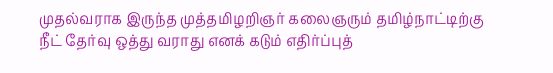முதல்வராக இருந்த முத்தமிழறிஞர் கலைஞரும் தமிழ்நாட்டிற்கு நீட் தேர்வு ஒத்து வராது எனக் கடும் எதிர்ப்புத்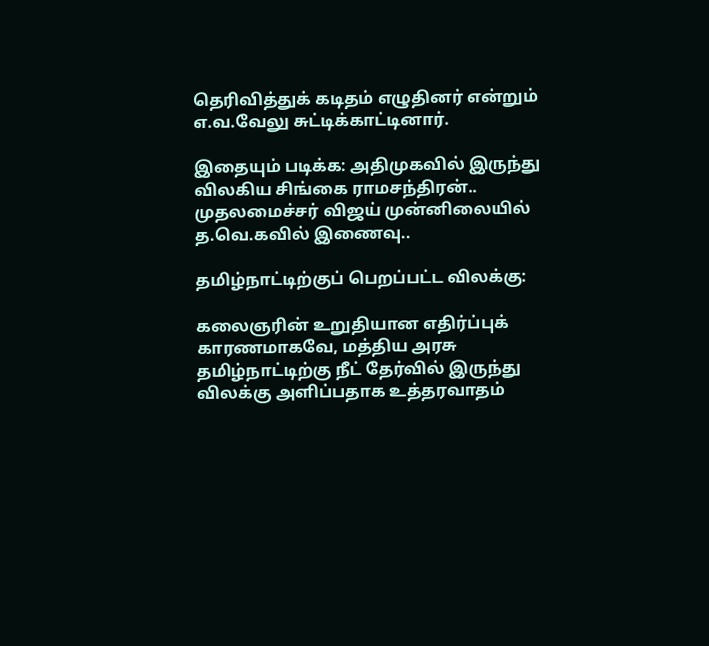தெரிவித்துக் கடிதம் எழுதினர் என்றும் எ.வ.வேலு சுட்டிக்காட்டினார்.

இதையும் படிக்க: அதிமுகவில் இருந்து விலகிய சிங்கை ராமசந்திரன்.. முதலமைச்சர் விஜய் முன்னிலையில் த.வெ.கவில் இணைவு..

தமிழ்நாட்டிற்குப் பெறப்பட்ட விலக்கு:

கலைஞரின் உறுதியான எதிர்ப்புக் காரணமாகவே, மத்திய அரசு தமிழ்நாட்டிற்கு நீட் தேர்வில் இருந்து விலக்கு அளிப்பதாக உத்தரவாதம்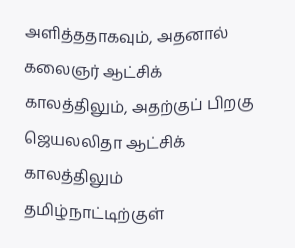அளித்ததாகவும், அதனால் கலைஞர் ஆட்சிக் காலத்திலும், அதற்குப் பிறகு ஜெயலலிதா ஆட்சிக் காலத்திலும் தமிழ்நாட்டிற்குள்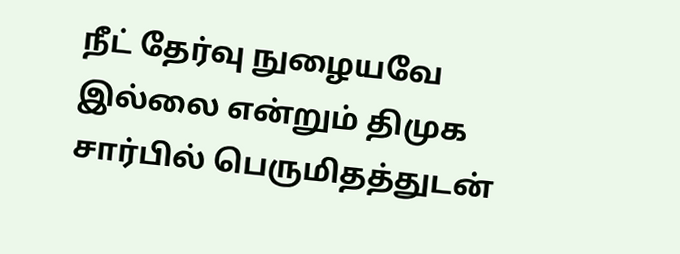நீட் தேர்வு நுழையவே இல்லை என்றும் திமுக சார்பில் பெருமிதத்துடன்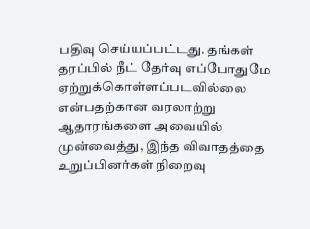பதிவு செய்யப்பட்டது. தங்கள் தரப்பில் நீட் தேர்வு எப்போதுமே ஏற்றுக்கொள்ளப்படவில்லை என்பதற்கான வரலாற்று ஆதாரங்களை அவையில் முன்வைத்து, இந்த விவாதத்தை உறுப்பினர்கள் நிறைவு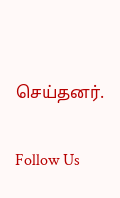செய்தனர்.

Follow Us